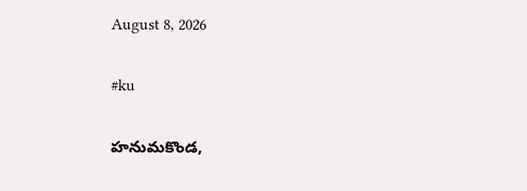August 8, 2026

#ku

హనుమకొండ,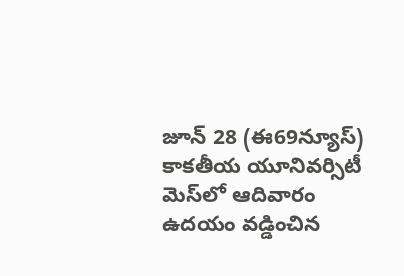జూన్ 28 (ఈ69న్యూస్) కాకతీయ యూనివర్సిటీ మెస్‌లో ఆదివారం ఉదయం వడ్డించిన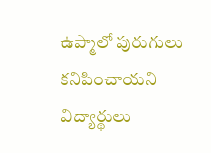ఉప్మాలో పురుగులు కనిపించాయని విద్యార్థులు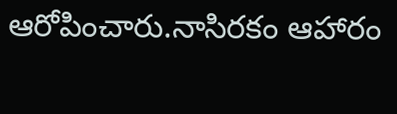ఆరోపించారు.నాసిరకం ఆహారం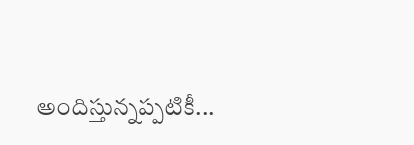అందిస్తున్నప్పటికీ...